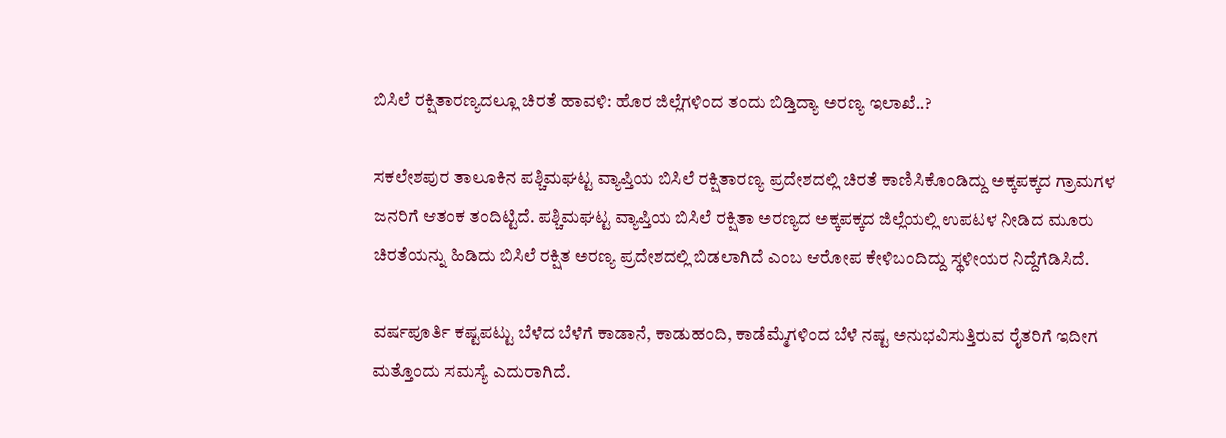ಬಿಸಿಲೆ ರಕ್ಷಿತಾರಣ್ಯದಲ್ಲೂ ಚಿರತೆ ಹಾವಳಿ: ಹೊರ ಜಿಲ್ಲೆಗಳಿಂದ ತಂದು ಬಿಡ್ತಿದ್ಯಾ ಅರಣ್ಯ ಇಲಾಖೆ..?

ಸಕಲೇಶಪುರ ತಾಲೂಕಿನ ಪಶ್ಚಿಮಘಟ್ಟ ವ್ಯಾಪ್ತಿಯ ಬಿಸಿಲೆ ರಕ್ಷಿತಾರಣ್ಯ ಪ್ರದೇಶದಲ್ಲಿ ಚಿರತೆ ಕಾಣಿಸಿಕೊಂಡಿದ್ದು ಅಕ್ಕಪಕ್ಕದ ಗ್ರಾಮಗಳ ಜನರಿಗೆ ಆತಂಕ ತಂದಿಟ್ಟಿದೆ. ಪಶ್ಚಿಮಘಟ್ಟ ವ್ಯಾಪ್ತಿಯ ಬಿಸಿಲೆ ರಕ್ಷಿತಾ ಅರಣ್ಯದ ಅಕ್ಕಪಕ್ಕದ ಜಿಲ್ಲೆಯಲ್ಲಿ ಉಪಟಳ ನೀಡಿದ ಮೂರು ಚಿರತೆಯನ್ನು ಹಿಡಿದು ಬಿಸಿಲೆ ರಕ್ಷಿತ ಅರಣ್ಯ ಪ್ರದೇಶದಲ್ಲಿ ಬಿಡಲಾಗಿದೆ ಎಂಬ ಆರೋಪ ಕೇಳಿಬಂದಿದ್ದು ಸ್ಥಳೀಯರ ನಿದ್ದೆಗೆಡಿಸಿದೆ.

ವರ್ಷಪೂರ್ತಿ ಕಷ್ಟಪಟ್ಟು ಬೆಳೆದ ಬೆಳೆಗೆ ಕಾಡಾನೆ, ಕಾಡುಹಂದಿ, ಕಾಡೆಮ್ಮೆಗಳಿಂದ ಬೆಳೆ ನಷ್ಟ ಅನುಭವಿಸುತ್ತಿರುವ ರೈತರಿಗೆ ಇದೀಗ ಮತ್ತೊಂದು ಸಮಸ್ಯೆ ಎದುರಾಗಿದೆ.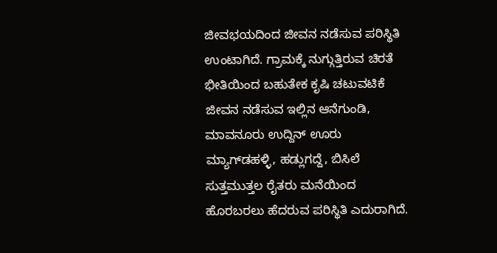ಜೀವಭಯದಿಂದ ಜೀವನ ನಡೆಸುವ ಪರಿಸ್ಥಿತಿ ಉಂಟಾಗಿದೆ. ಗ್ರಾಮಕ್ಕೆ ನುಗ್ಗುತ್ತಿರುವ ಚಿರತೆ ಭೀತಿಯಿಂದ ಬಹುತೇಕ ಕೃಷಿ ಚಟುವಟಿಕೆ ಜೀವನ ನಡೆಸುವ ಇಲ್ಲಿನ ಆನೆಗುಂಡಿ, ಮಾವನೂರು ಉದ್ದಿನ್‌ ಊರು ಮ್ಯಾಗ್‌ಡಹಳ್ಳಿ, ಹಡ್ಲುಗದ್ದೆ, ಬಿಸಿಲೆ ಸುತ್ತಮುತ್ತಲ ರೈತರು ಮನೆಯಿಂದ ಹೊರಬರಲು ಹೆದರುವ ಪರಿಸ್ಥಿತಿ ಎದುರಾಗಿದೆ.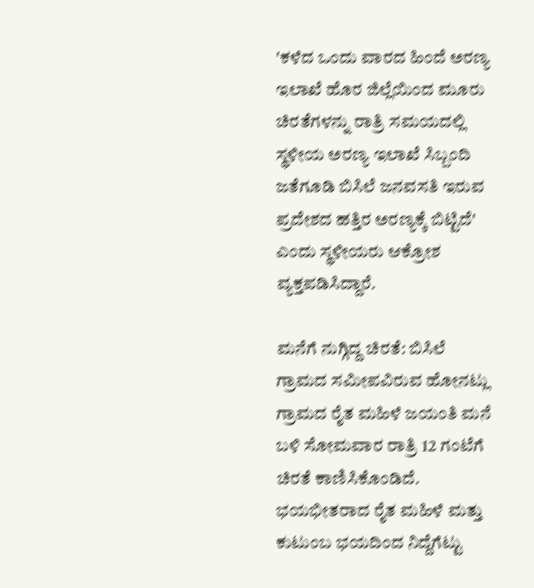'ಕಳೆದ ಒಂದು ವಾರದ ಹಿಂದೆ ಅರಣ್ಯ ಇಲಾಖೆ ಹೊರ ಜಿಲ್ಲೆಯಿಂದ ಮೂರು ಚಿರತೆಗಳನ್ನು ರಾತ್ರಿ ಸಮಯದಲ್ಲಿ ಸ್ಥಳೀಯ ಅರಣ್ಯ ಇಲಾಖೆ ಸಿಬ್ಬಂದಿ ಜತೆಗೂಡಿ ಬಿಸಿಲೆ ಜನವಸತಿ ಇರುವ ಪ್ರದೇಶದ ಹತ್ತಿರ ಅರಣ್ಯಕ್ಕೆ ಬಿಟ್ಟಿದೆ' ಎಂದು ಸ್ಥಳೀಯರು ಆಕ್ರೋಶ ವ್ಯಕ್ತಪಡಿಸಿದ್ದಾರೆ.

ಮನೆಗೆ ನುಗ್ಗಿದ್ದ ಚಿರತೆ: ಬಿಸಿಲೆ ಗ್ರಾಮದ ಸಮೀಪವಿರುವ ಹೋನಟ್ಲು ಗ್ರಾಮದ ರೈತ ಮಹಿಳೆ ಜಯಂತಿ ಮನೆ ಬಳಿ ಸೋಮವಾರ ರಾತ್ರಿ 12 ಗಂಟೆಗೆ ಚಿರತೆ ಕಾಣಿಸಿಕೊಂಡಿದೆ. ಭಯಭೀತರಾದ ರೈತ ಮಹಿಳೆ ಮತ್ತು ಕುಟುಂಬ ಭಯದಿಂದ ನಿದ್ದೆಗೆಟ್ಟು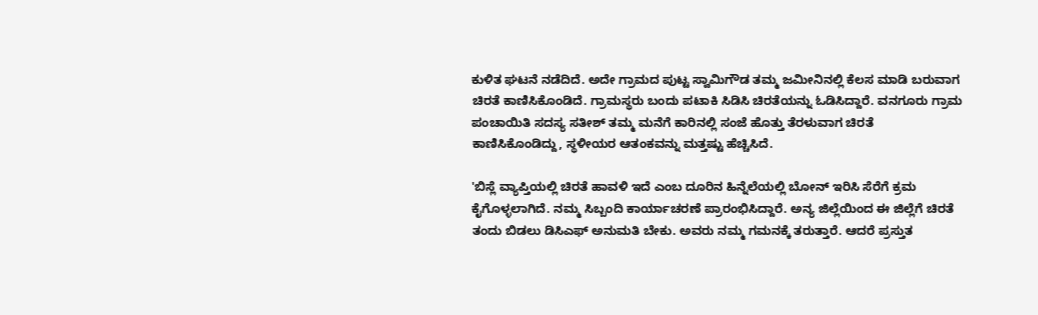ಕುಳಿತ ಘಟನೆ ನಡೆದಿದೆ. ಅದೇ ಗ್ರಾಮದ ಪುಟ್ಟ ಸ್ವಾಮಿಗೌಡ ತಮ್ಮ ಜಮೀನಿನಲ್ಲಿ ಕೆಲಸ ಮಾಡಿ ಬರುವಾಗ ಚಿರತೆ ಕಾಣಿಸಿಕೊಂಡಿದೆ. ಗ್ರಾಮಸ್ಥರು ಬಂದು ಪಟಾಕಿ ಸಿಡಿಸಿ ಚಿರತೆಯನ್ನು ಓಡಿಸಿದ್ದಾರೆ. ವನಗೂರು ಗ್ರಾಮ ಪಂಚಾಯಿತಿ ಸದಸ್ಯ ಸತೀಶ್‌ ತಮ್ಮ ಮನೆಗೆ ಕಾರಿನಲ್ಲಿ ಸಂಜೆ ಹೊತ್ತು ತೆರಳುವಾಗ ಚಿರತೆ ಕಾಣಿಸಿಕೊಂಡಿದ್ದು, ಸ್ಥಳೀಯರ ಆತಂಕವನ್ನು ಮತ್ತಷ್ಟು ಹೆಚ್ಚಿಸಿದೆ.

'ಬಿಸ್ಲೆ ವ್ಯಾಪ್ತಿಯಲ್ಲಿ ಚಿರತೆ ಹಾವಳಿ ಇದೆ ಎಂಬ ದೂರಿನ ಹಿನ್ನೆಲೆಯಲ್ಲಿ ಬೋನ್‌ ಇರಿಸಿ ಸೆರೆಗೆ ಕ್ರಮ ಕೈಗೊಳ್ಳಲಾಗಿದೆ. ನಮ್ಮ ಸಿಬ್ಬಂದಿ ಕಾರ್ಯಾಚರಣೆ ಪ್ರಾರಂಭಿಸಿದ್ದಾರೆ. ಅನ್ಯ ಜಿಲ್ಲೆಯಿಂದ ಈ ಜಿಲ್ಲೆಗೆ ಚಿರತೆ ತಂದು ಬಿಡಲು ಡಿಸಿಎಫ್‌ ಅನುಮತಿ ಬೇಕು. ಅವರು ನಮ್ಮ ಗಮನಕ್ಕೆ ತರುತ್ತಾರೆ. ಆದರೆ ಪ್ರಸ್ತುತ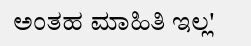ಅಂತಹ ಮಾಹಿತಿ ಇಲ್ಲ'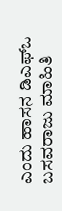ಎಂದು ಹಾಸನ ಡಿಎಫ್‌ಒ ಬಸವರಾಜು ಮಾಹಿತಿ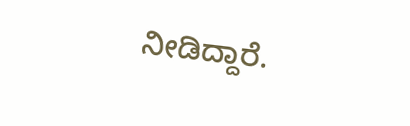ನೀಡಿದ್ದಾರೆ.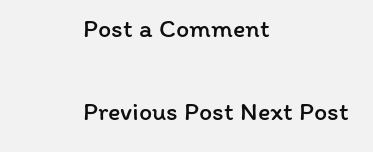Post a Comment

Previous Post Next Post